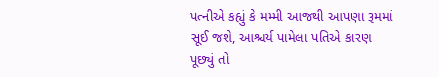પત્નીએ કહ્યું કે મમ્મી આજથી આપણા રૂમમાં સૂઈ જશે, આશ્ચર્ય પામેલા પતિએ કારણ પૂછ્યું તો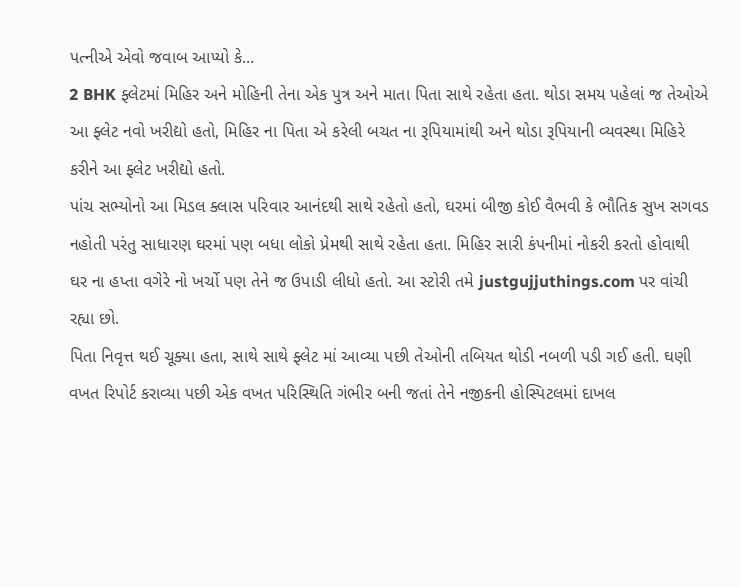પત્નીએ એવો જવાબ આપ્યો કે...
2 BHK ફ્લેટમાં મિહિર અને મોહિની તેના એક પુત્ર અને માતા પિતા સાથે રહેતા હતા. થોડા સમય પહેલાં જ તેઓએ આ ફ્લેટ નવો ખરીદ્યો હતો, મિહિર ના પિતા એ કરેલી બચત ના રૂપિયામાંથી અને થોડા રૂપિયાની વ્યવસ્થા મિહિરે કરીને આ ફ્લેટ ખરીદ્યો હતો.
પાંચ સભ્યોનો આ મિડલ ક્લાસ પરિવાર આનંદથી સાથે રહેતો હતો, ઘરમાં બીજી કોઈ વૈભવી કે ભૌતિક સુખ સગવડ નહોતી પરંતુ સાધારણ ઘરમાં પણ બધા લોકો પ્રેમથી સાથે રહેતા હતા. મિહિર સારી કંપનીમાં નોકરી કરતો હોવાથી ઘર ના હપ્તા વગેરે નો ખર્ચો પણ તેને જ ઉપાડી લીધો હતો. આ સ્ટોરી તમે justgujjuthings.com પર વાંચી રહ્યા છો.
પિતા નિવૃત્ત થઈ ચૂક્યા હતા, સાથે સાથે ફ્લેટ માં આવ્યા પછી તેઓની તબિયત થોડી નબળી પડી ગઈ હતી. ઘણી વખત રિપોર્ટ કરાવ્યા પછી એક વખત પરિસ્થિતિ ગંભીર બની જતાં તેને નજીકની હોસ્પિટલમાં દાખલ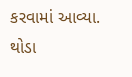કરવામાં આવ્યા.
થોડા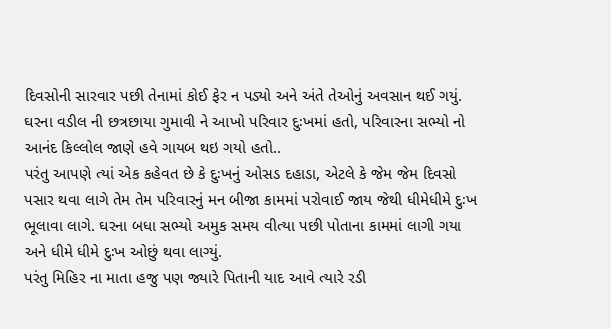દિવસોની સારવાર પછી તેનામાં કોઈ ફેર ન પડ્યો અને અંતે તેઓનું અવસાન થઈ ગયું. ઘરના વડીલ ની છત્રછાયા ગુમાવી ને આખો પરિવાર દુઃખમાં હતો, પરિવારના સભ્યો નો આનંદ કિલ્લોલ જાણે હવે ગાયબ થઇ ગયો હતો..
પરંતુ આપણે ત્યાં એક કહેવત છે કે દુઃખનું ઓસડ દહાડા, એટલે કે જેમ જેમ દિવસો પસાર થવા લાગે તેમ તેમ પરિવારનું મન બીજા કામમાં પરોવાઈ જાય જેથી ધીમેધીમે દુઃખ ભૂલાવા લાગે. ઘરના બધા સભ્યો અમુક સમય વીત્યા પછી પોતાના કામમાં લાગી ગયા અને ધીમે ધીમે દુઃખ ઓછું થવા લાગ્યું.
પરંતુ મિહિર ના માતા હજુ પણ જ્યારે પિતાની યાદ આવે ત્યારે રડી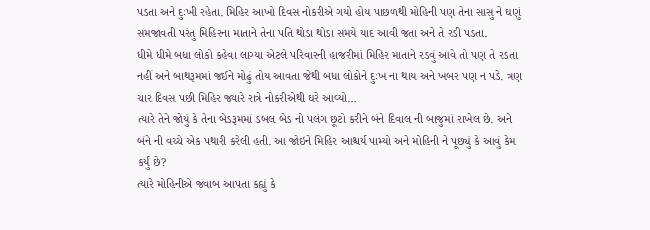પડતા અને દુઃખી રહેતા. મિહિર આખો દિવસ નોકરીએ ગયો હોય પાછળથી મોહિની પણ તેના સાસુ ને ઘણું સમજાવતી પરંતુ મિહિરના માતાને તેના પતિ થોડા થોડા સમયે યાદ આવી જતા અને તે રડી પડતા.
ધીમે ધીમે બધા લોકો કહેવા લાગ્યા એટલે પરિવારની હાજરીમાં મિહિર માતાને રડવું આવે તો પણ તે રડતા નહીં અને બાથરૂમમાં જઈને મોઢું તોય આવતા જેથી બધા લોકોને દુઃખ ના થાય અને ખબર પણ ન પડે. ત્રણ ચાર દિવસ પછી મિહિર જ્યારે રાત્રે નોકરીએથી ઘરે આવ્યો…
ત્યારે તેને જોયું કે તેના બેડરૂમમાં ડબલ બેડ નો પલંગ છૂટો કરીને બંને દિવાલ ની બાજુમાં રાખેલ છે. અને બંને ની વચ્ચે એક પથારી કરેલી હતી. આ જોઇને મિહિર આશ્ચર્ય પામ્યો અને મોહિની ને પૂછ્યું કે આવું કેમ કર્યું છે?
ત્યારે મોહિનીએ જવાબ આપતા કહ્યું કે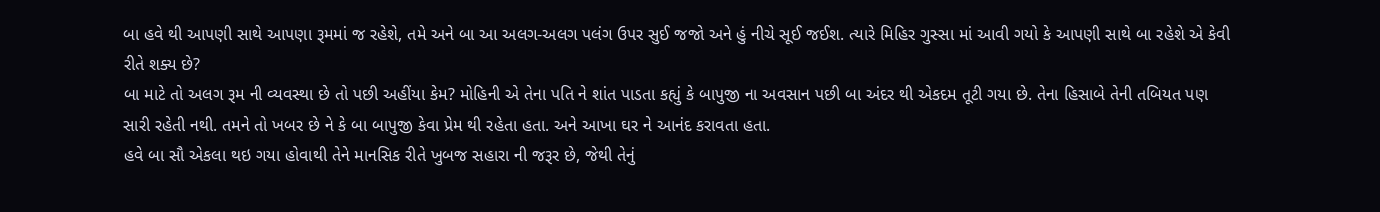બા હવે થી આપણી સાથે આપણા રૂમમાં જ રહેશે, તમે અને બા આ અલગ-અલગ પલંગ ઉપર સુઈ જજો અને હું નીચે સૂઈ જઈશ. ત્યારે મિહિર ગુસ્સા માં આવી ગયો કે આપણી સાથે બા રહેશે એ કેવી રીતે શક્ય છે?
બા માટે તો અલગ રૂમ ની વ્યવસ્થા છે તો પછી અહીંયા કેમ? મોહિની એ તેના પતિ ને શાંત પાડતા કહ્યું કે બાપુજી ના અવસાન પછી બા અંદર થી એકદમ તૂટી ગયા છે. તેના હિસાબે તેની તબિયત પણ સારી રહેતી નથી. તમને તો ખબર છે ને કે બા બાપુજી કેવા પ્રેમ થી રહેતા હતા. અને આખા ઘર ને આનંદ કરાવતા હતા.
હવે બા સૌ એકલા થઇ ગયા હોવાથી તેને માનસિક રીતે ખુબજ સહારા ની જરૂર છે, જેથી તેનું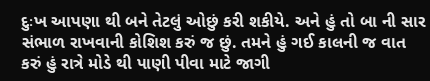દુઃખ આપણા થી બને તેટલું ઓછું કરી શકીયે. અને હું તો બા ની સાર સંભાળ રાખવાની કોશિશ કરું જ છું. તમને હું ગઈ કાલની જ વાત કરું હું રાત્રે મોડે થી પાણી પીવા માટે જાગી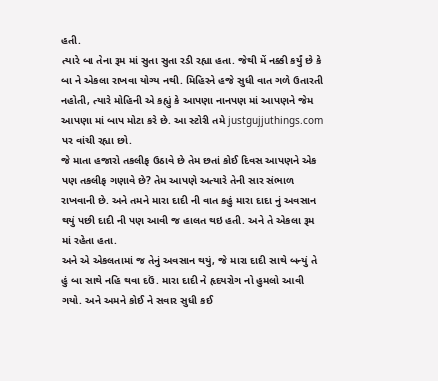હતી.
ત્યારે બા તેના રૂમ માં સુતા સુતા રડી રહ્યા હતા. જેથી મેં નક્કી કર્યું છે કે બા ને એકલા રાખવા યોગ્ય નથી. મિહિરને હજે સુધી વાત ગળે ઉતારતી નહોતી, ત્યારે મોહિની એ કહ્યું કે આપણા નાનપણ માં આપણને જેમ આપણા માં બાપ મોટા કરે છે. આ સ્ટોરી તમે justgujjuthings.com પર વાંચી રહ્યા છો.
જે માતા હજારો તકલીફ ઉઠાવે છે તેમ છતાં કોઈ દિવસ આપણને એક પણ તકલીફ ગણાવે છે? તેમ આપણે અત્યારે તેની સાર સંભાળ રાખવાની છે. અને તમને મારા દાદી ની વાત કહું મારા દાદા નું અવસાન થયું પછી દાદી ની પણ આવી જ હાલત થઇ હતી. અને તે એકલા રૂમ માં રહેતા હતા.
અને એ એકલતામાં જ તેનું અવસાન થયું, જે મારા દાદી સાથે બન્યું તે હું બા સાથે નહિ થવા દઉં. મારા દાદી ને હૃદયરોગ નો હુમલો આવી ગયો. અને અમને કોઈ ને સવાર સુધી કઈ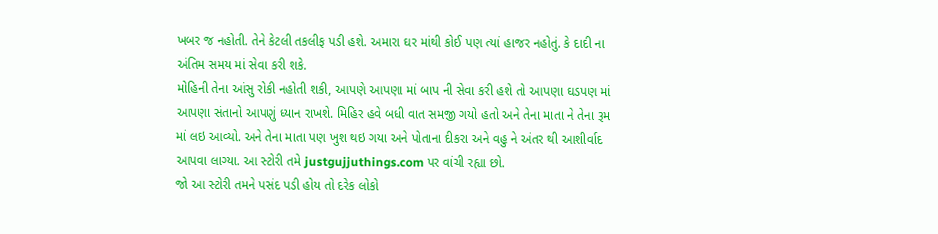ખબર જ નહોતી. તેને કેટલી તકલીફ પડી હશે. અમારા ઘર માંથી કોઈ પણ ત્યાં હાજર નહોતું. કે દાદી ના અંતિમ સમય માં સેવા કરી શકે.
મોહિની તેના આંસુ રોકી નહોતી શકી, આપણે આપણા માં બાપ ની સેવા કરી હશે તો આપણા ઘડપણ માં આપણા સંતાનો આપણું ધ્યાન રાખશે. મિહિર હવે બધી વાત સમજી ગયો હતો અને તેના માતા ને તેના રૂમ માં લઇ આવ્યો. અને તેના માતા પણ ખુશ થઇ ગયા અને પોતાના દીકરા અને વહુ ને અંતર થી આશીર્વાદ આપવા લાગ્યા. આ સ્ટોરી તમે justgujjuthings.com પર વાંચી રહ્યા છો.
જો આ સ્ટોરી તમને પસંદ પડી હોય તો દરેક લોકો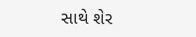સાથે શેર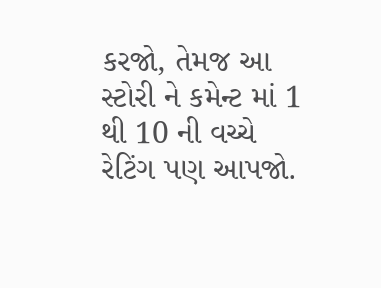કરજો, તેમજ આ સ્ટોરી ને કમેન્ટ માં 1 થી 10 ની વચ્ચે રેટિંગ પણ આપજો.